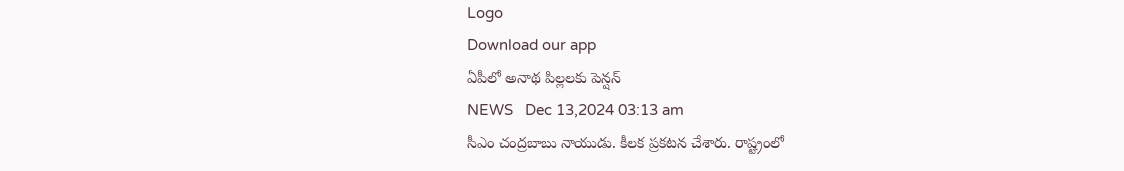Logo
Download our app
ఏపీలో అనాథ పిల్లలకు పెన్షన్
NEWS   Dec 13,2024 03:13 am
సీఎం చంద్ర‌బాబు నాయుడు. కీల‌క ప్ర‌క‌ట‌న చేశారు. రాష్ట్రంలో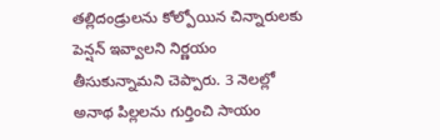త‌ల్లిదండ్రుల‌ను కోల్పోయిన చిన్నారుల‌కు పెన్ష‌న్ ఇవ్వాల‌ని నిర్ణ‌యం తీసుకున్నామ‌ని చెప్పారు. 3 నెల‌ల్లో అనాథ పిల్ల‌ల‌ను గుర్తించి సాయం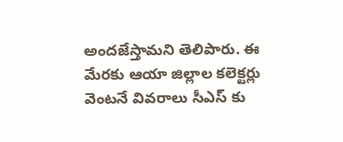అంద‌జేస్తామ‌ని తెలిపారు. ఈ మేర‌కు ఆయా జిల్లాల క‌లెక్ట‌ర్లు వెంట‌నే వివ‌రాలు సీఎస్ కు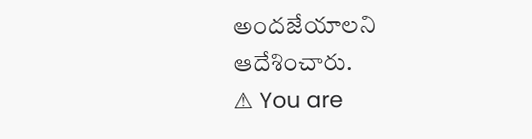అంద‌జేయాల‌ని ఆదేశించారు.
⚠ You are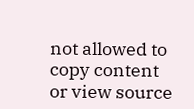not allowed to copy content or view source